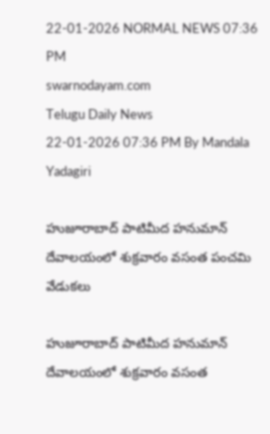22-01-2026 NORMAL NEWS 07:36 PM
swarnodayam.com
Telugu Daily News
22-01-2026 07:36 PM By Mandala Yadagiri

హుజూరాబాద్ పాటిమీద హనుమాన్ దేవాలయంలో శుక్రవారం వసంత పంచమి వేడుకలు

హుజూరాబాద్ పాటిమీద హనుమాన్ దేవాలయంలో శుక్రవారం వసంత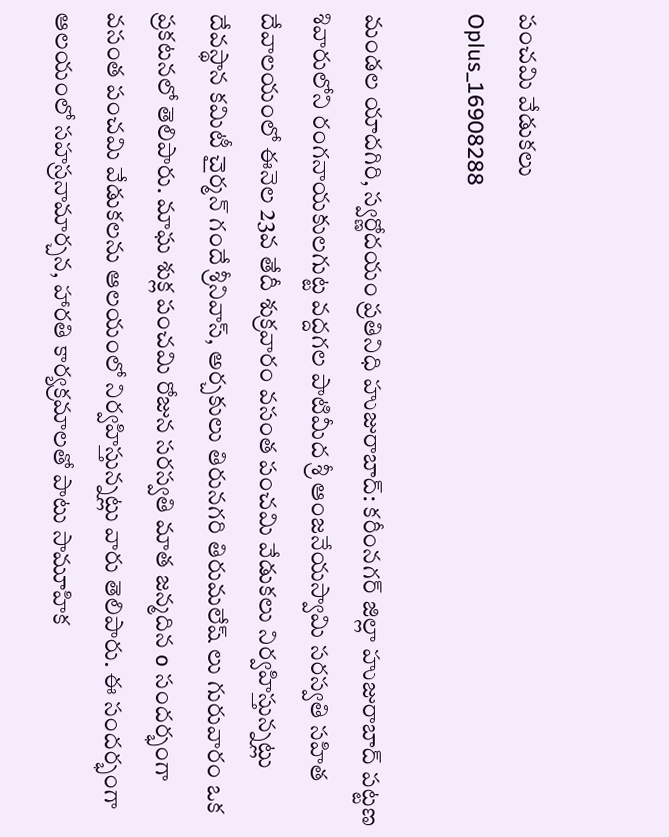పంచమి వేడుకలు
Oplus_16908288

మండల యాదగిరి, స్వర్ణోదయం ప్రతినిధి హుజురాబాద్: కరీంనగర్ జిల్లా హుజురాబాద్ పట్టణ శివారులోని రంగనాయకులగుట్ట వద్దగల పాటిమీద శ్రీ ఆంజనేయస్వామి సరస్వతి సహిత దేవాలయంలో ఈనెల 23వ తేదీ శుక్రవారం వసంత పంచమి వేడుకలు నిర్వహిస్తున్నట్లు దేవస్థాన కమిటీ చైర్మన్ గందే శ్రీనివాస్, అర్చకులు తిరునగరి తిరుమలేష్ లు గురువారం ఒక ప్రకటనలో తెలిపారు. మాఘ శుక్ల పంచమి రోజున సరస్వతి మాత జన్మదిన o సందర్భంగా వసంత పంచమి వేడుకలను ఆలయంలో నిర్వహిస్తున్నట్లు వారు తెలిపారు. ఈ సందర్భంగా ఆలయంలో సహస్రనామార్చన, హారతి కార్యక్రమాలతో పాటు సామూహిక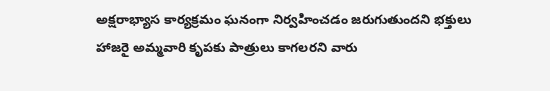అక్షరాభ్యాస కార్యక్రమం ఘనంగా నిర్వహించడం జరుగుతుందని భక్తులు హాజరై అమ్మవారి కృపకు పాత్రులు కాగలరని వారు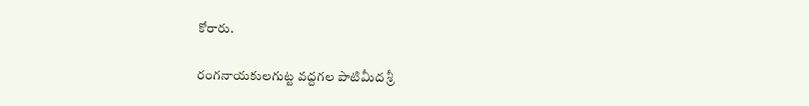కోరారు.

రంగనాయకులగుట్ట వద్దగల పాటిమీద శ్రీ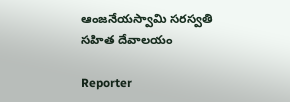ఆంజనేయస్వామి సరస్వతి సహిత దేవాలయం

Reporter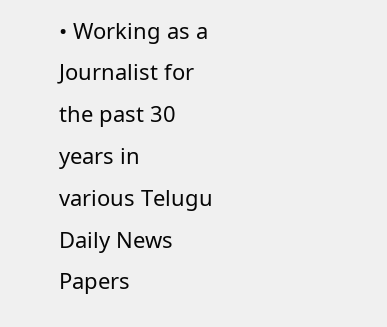• Working as a Journalist for the past 30 years in various Telugu Daily News Papers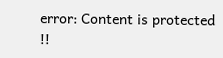error: Content is protected !!